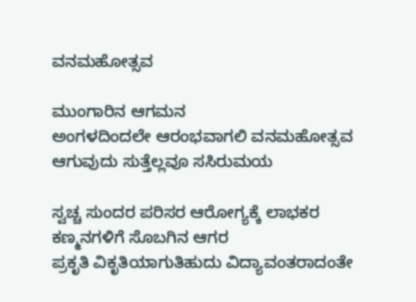ವನಮಹೋತ್ಸವ

ಮುಂಗಾರಿನ ಆಗಮನ
ಅಂಗಳದಿಂದಲೇ ಆರಂಭವಾಗಲಿ ವನಮಹೋತ್ಸವ
ಆಗುವುದು ಸುತ್ತೆಲ್ಲವೂ ಸಸಿರುಮಯ

ಸ್ವಚ್ಚ ಸುಂದರ ಪರಿಸರ ಆರೋಗ್ಯಕ್ಕೆ ಲಾಭಕರ
ಕಣ್ಮನಗಳಿಗೆ ಸೊಬಗಿನ ಆಗರ
ಪ್ರಕೃತಿ ವಿಕೃತಿಯಾಗುತಿಹುದು ವಿದ್ಯಾವಂತರಾದಂತೇ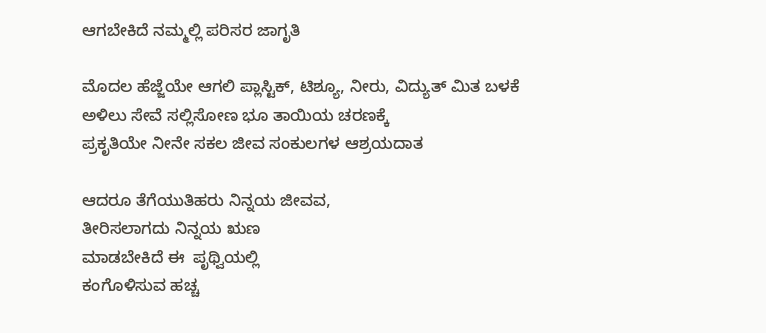ಆಗಬೇಕಿದೆ ನಮ್ಮಲ್ಲಿ ಪರಿಸರ ಜಾಗೃತಿ

ಮೊದಲ ಹೆಜ್ಜೆಯೇ ಆಗಲಿ ಪ್ಲಾಸ್ಟಿಕ್, ಟಿಶ್ಯೂ, ನೀರು, ವಿದ್ಯುತ್ ಮಿತ ಬಳಕೆ
ಅಳಿಲು ಸೇವೆ ಸಲ್ಲಿಸೋಣ ಭೂ ತಾಯಿಯ ಚರಣಕ್ಕೆ
ಪ್ರಕೃತಿಯೇ ನೀನೇ ಸಕಲ ಜೀವ ಸಂಕುಲಗಳ ಆಶ್ರಯದಾತ

ಆದರೂ ತೆಗೆಯುತಿಹರು ನಿನ್ನಯ ಜೀವವ,
ತೀರಿಸಲಾಗದು ನಿನ್ನಯ ಋಣ
ಮಾಡಬೇಕಿದೆ ಈ  ಪೃಥ್ವಿಯಲ್ಲಿ
ಕಂಗೊಳಿಸುವ ಹಚ್ಚ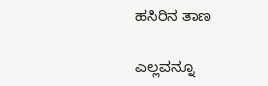ಹಸಿರಿನ ತಾಣ

ಎಲ್ಲವನ್ನೂ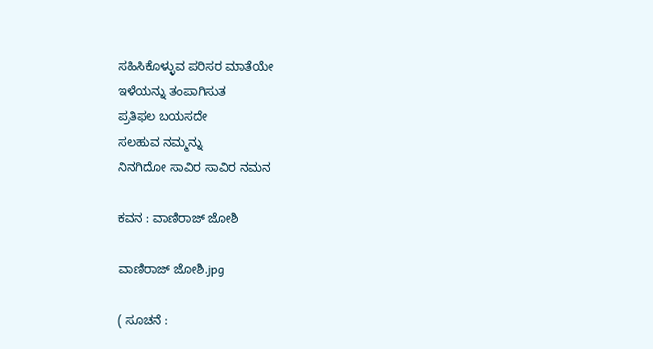ಸಹಿಸಿಕೊಳ್ಳುವ ಪರಿಸರ ಮಾತೆಯೇ
ಇಳೆಯನ್ನು ತಂಪಾಗಿಸುತ
ಪ್ರತಿಫಲ ಬಯಸದೇ
ಸಲಹುವ ನಮ್ಮನ್ನು
ನಿನಗಿದೋ ಸಾವಿರ ಸಾವಿರ ನಮನ

ಕವನ : ವಾಣಿರಾಜ್ ಜೋಶಿ

ವಾಣಿರಾಜ್ ಜೋಶಿ.jpg

( ಸೂಚನೆ :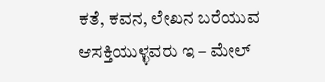ಕತೆ, ಕವನ, ಲೇಖನ ಬರೆಯುವ ಆಸಕ್ತಿಯುಳ್ಳವರು ಇ – ಮೇಲ್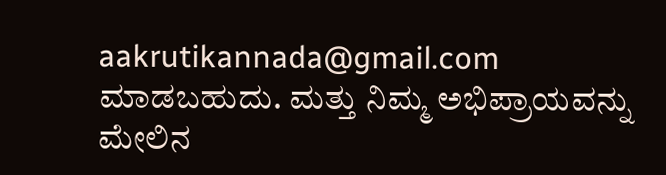aakrutikannada@gmail.com ಮಾಡಬಹುದು. ಮತ್ತು ನಿಮ್ಮ ಅಭಿಪ್ರಾಯವನ್ನು ಮೇಲಿನ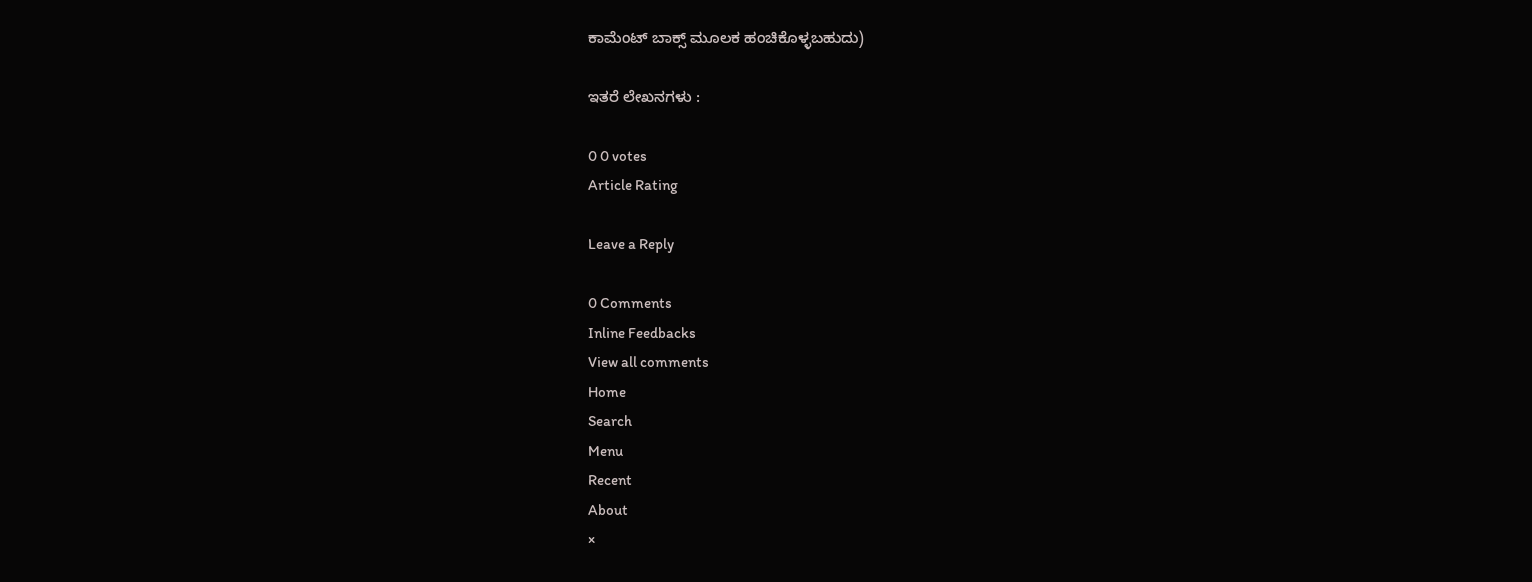ಕಾಮೆಂಟ್ ಬಾಕ್ಸ್ ಮೂಲಕ ಹಂಚಿಕೊಳ್ಳಬಹುದು)

ಇತರೆ ಲೇಖನಗಳು :

0 0 votes
Article Rating

Leave a Reply

0 Comments
Inline Feedbacks
View all comments
Home
Search
Menu
Recent
About
×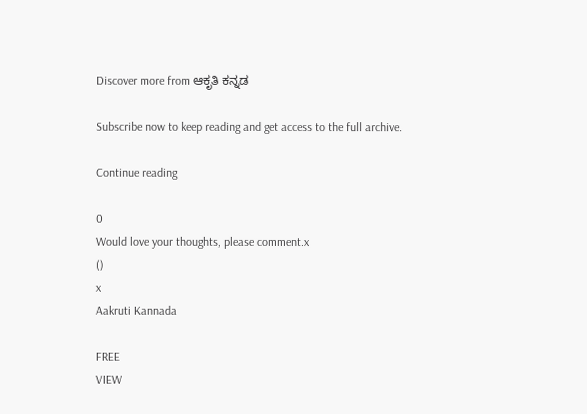Discover more from ಆಕೃತಿ ಕನ್ನಡ

Subscribe now to keep reading and get access to the full archive.

Continue reading

0
Would love your thoughts, please comment.x
()
x
Aakruti Kannada

FREE
VIEW